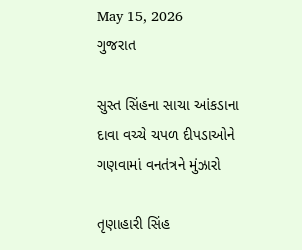May 15, 2026
ગુજરાત

સુસ્ત સિંહના સાચા આંકડાના દાવા વચ્ચે ચપળ દીપડાઓને ગણવામાં વનતંત્રને મુંઝારો

તૃણાહારી સિંહ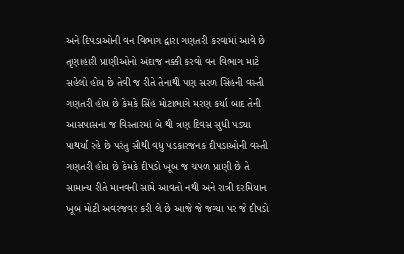અને દિપડાઓની વન વિભાગ દ્વારા ગણતરી કરવામાં આવે છે તૃણાહારી પ્રાણીઓનો અંદાજ નક્કી કરવો વન વિભાગ માટે સહેલો હોય છે તેવી જ રીતે તેનાથી પણ સરળ સિંહની વસ્તી ગણતરી હોય છે કેમકે સિંહ મોટાભાગે મરણ કર્યા બાદ તેની આસપાસના જ વિસ્તારમાં બે થી ત્રણ દિવસ સુધી પડ્યા પાથર્યા રહે છે પરંતુ સૌથી વધુ પડકારજનક દીપડાઓની વસ્તી ગણતરી હોય છે કેમકે દીપડો ખૂબ જ ચપળ પ્રાણી છે તે સામાન્ય રીતે માનવની સામે આવતો નથી અને રાત્રી દરમિયાન ખૂબ મોટી અવરજવર કરી લે છે આજે જે જગ્યા પર જે દીપડો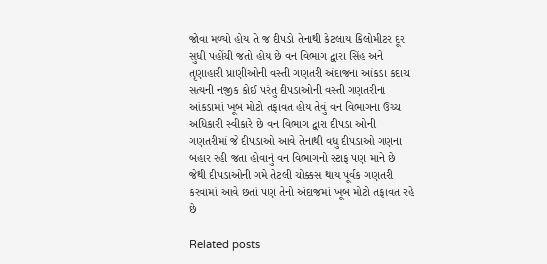જોવા મળ્યો હોય તે જ દીપડો તેનાથી કેટલાય કિલોમીટર દૂર સુધી પહોંચી જતો હોય છે વન વિભાગ દ્વારા સિંહ અને તૃણાહારી પ્રાણીઓની વસ્તી ગણતરી અંદાજના આંકડા કદાચ સત્યની નજીક કોઈ પરંતુ દીપડાઓની વસ્તી ગણતરીના આંકડામાં ખૂબ મોટો તફાવત હોય તેવું વન વિભાગના ઉચ્ચ અધિકારી સ્વીકારે છે વન વિભાગ દ્વારા દીપડા ઓની ગણતરીમાં જે દીપડાઓ આવે તેનાથી વધુ દીપડાઓ ગણના બહાર રહી જતા હોવાનું વન વિભાગનો સ્ટાફ પણ માને છે જેથી દીપડાઓની ગમે તેટલી ચોક્કસ થાય પૂર્વક ગણતરી કરવામાં આવે છતાં પણ તેનો અંદાજમાં ખૂબ મોટો તફાવત રહે છે

Related posts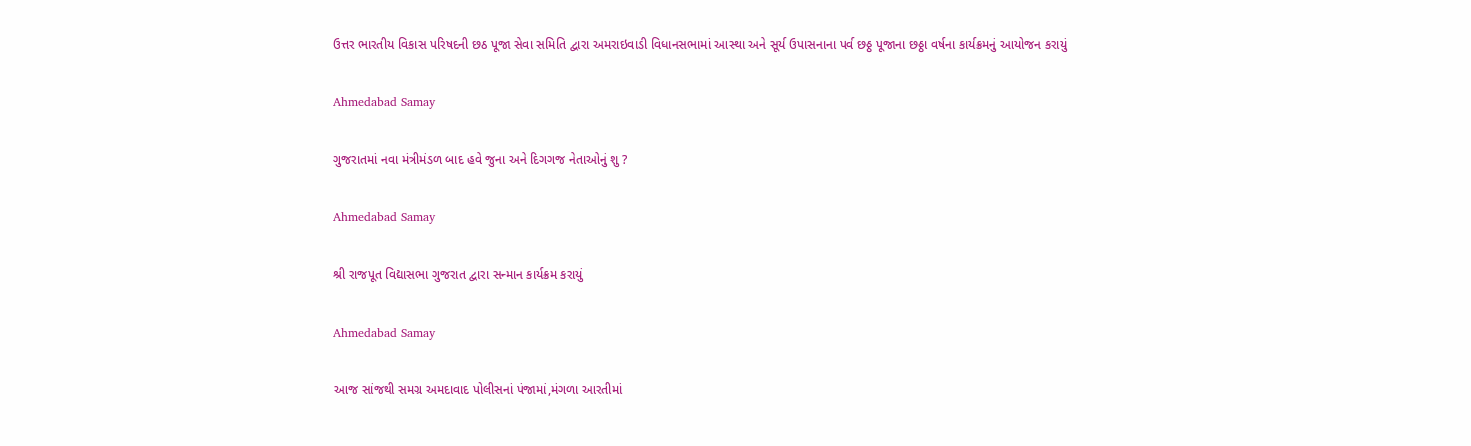ઉત્તર ભારતીય વિકાસ પરિષદની છઠ પૂજા સેવા સમિતિ દ્વારા અમરાઇવાડી વિધાનસભામાં આસ્થા અને સૂર્ય ઉપાસનાના પર્વ છઠ્ઠ પૂજાના છઠ્ઠા વર્ષના કાર્યક્રમનું આયોજન કરાયું

Ahmedabad Samay

ગુજરાતમાં નવા મંત્રીમંડળ બાદ હવે જુના અને દિગગજ નેતાઓનું શુ ?

Ahmedabad Samay

શ્રી રાજપૂત વિદ્યાસભા ગુજરાત દ્વારા સન્માન કાર્યક્રમ કરાયું

Ahmedabad Samay

આજ સાંજથી સમગ્ર અમદાવાદ પોલીસનાં પંજામાં,મંગળા આરતીમાં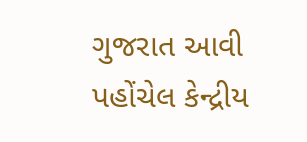ગુજરાત આવી પહોંચેલ કેન્‍દ્રીય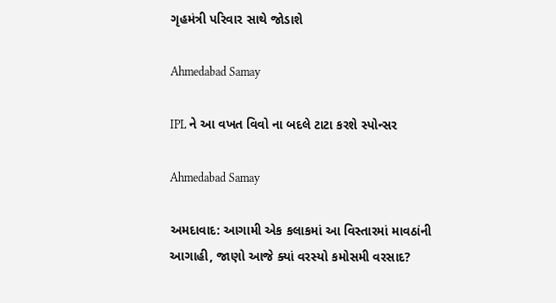ગૃહમંત્રી પરિવાર સાથે જોડાશે

Ahmedabad Samay

IPL ને આ વખત વિવો ના બદલે ટાટા કરશે સ્પોન્સર

Ahmedabad Samay

અમદાવાદ: આગામી એક કલાકમાં આ વિસ્તારમાં માવઠાંની આગાહી, જાણો આજે ક્યાં વરસ્યો કમોસમી વરસાદ?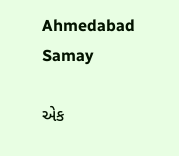Ahmedabad Samay

એક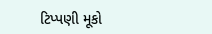ટિપ્પણી મૂકો